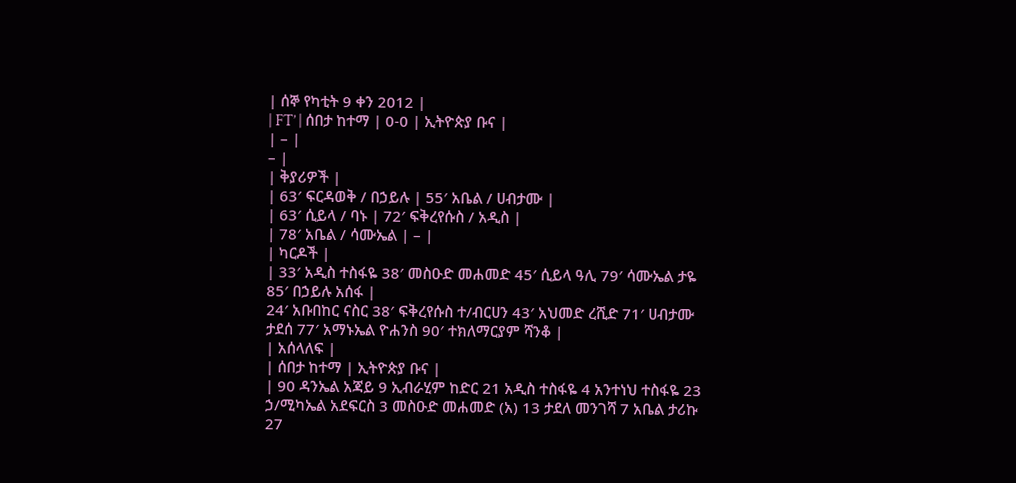| ሰኞ የካቲት 9 ቀን 2012 |
| FT’ | ሰበታ ከተማ | 0-0 | ኢትዮጵያ ቡና |
| – |
– |
| ቅያሪዎች |
| 63′ ፍርዳወቅ / በኃይሉ | 55′ አቤል / ሀብታሙ |
| 63′ ሲይላ / ባኑ | 72′ ፍቅረየሱስ / አዲስ |
| 78′ አቤል / ሳሙኤል | – |
| ካርዶች |
| 33′ አዲስ ተስፋዬ 38′ መስዑድ መሐመድ 45′ ሲይላ ዓሊ 79′ ሳሙኤል ታዬ 85′ በኃይሉ አሰፋ |
24′ አቡበከር ናስር 38′ ፍቅረየሱስ ተ/ብርሀን 43′ አህመድ ረሺድ 71′ ሀብታሙ ታደሰ 77′ አማኑኤል ዮሐንስ 90′ ተክለማርያም ሻንቆ |
| አሰላለፍ |
| ሰበታ ከተማ | ኢትዮጵያ ቡና |
| 90 ዳንኤል አጃይ 9 ኢብራሂም ከድር 21 አዲስ ተስፋዬ 4 አንተነህ ተስፋዬ 23 ኃ/ሚካኤል አደፍርስ 3 መስዑድ መሐመድ (አ) 13 ታደለ መንገሻ 7 አቤል ታሪኩ 27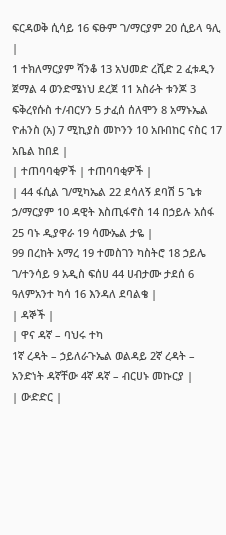ፍርዳወቅ ሲሳይ 16 ፍፁም ገ/ማርያም 20 ሲይላ ዓሊ |
1 ተክለማርያም ሻንቆ 13 አህመድ ረሺድ 2 ፈቱዲን ጀማል 4 ወንድሜነህ ደረጀ 11 አስራት ቱንጆ 3 ፍቅረየሱስ ተ/ብርሃን 5 ታፈሰ ሰለሞን 8 አማኑኤል ዮሐንስ (አ) 7 ሚኪያስ መኮንን 10 አቡበከር ናስር 17 አቤል ከበደ |
| ተጠባባቂዎች | ተጠባባቂዎች |
| 44 ፋሲል ገ/ሚካኤል 22 ደሳለኝ ደባሽ 5 ጌቱ ኃ/ማርያም 10 ዳዊት እስጢፋኖስ 14 በኃይሉ አሰፋ 25 ባኑ ዲያዋራ 19 ሳሙኤል ታዬ |
99 በረከት አማረ 19 ተመስገን ካስትሮ 18 ኃይሌ ገ/ተንሳይ 9 አዲስ ፍሰሀ 44 ሀብታሙ ታደሰ 6 ዓለምአንተ ካሳ 16 እንዳለ ደባልቄ |
| ዳኞች |
| ዋና ዳኛ – ባህሩ ተካ
1ኛ ረዳት – ኃይለራጉኤል ወልዳይ 2ኛ ረዳት – አንድነት ዳኛቸው 4ኛ ዳኛ – ብርሀኑ መኩርያ |
| ውድድር |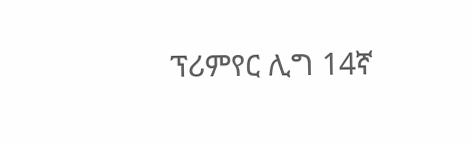ፕሪምየር ሊግ 14ኛ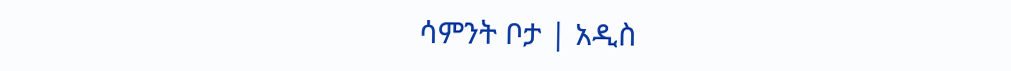ሳምንት ቦታ | አዲስ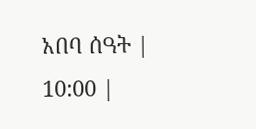አበባ ሰዓት | 10:00 |